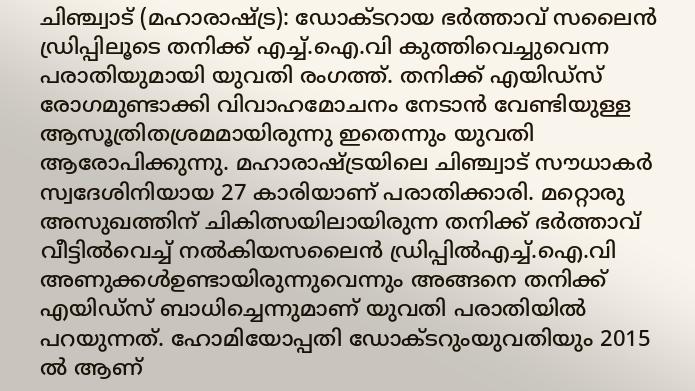ചിഞ്ച്വാട് (മഹാരാഷ്ട്ര): ഡോക്ടറായ ഭർത്താവ് സലൈൻ ഡ്രിപ്പിലൂടെ തനിക്ക് എച്ച്.ഐ.വി കുത്തിവെച്ചുവെന്ന പരാതിയുമായി യുവതി രംഗത്ത്. തനിക്ക് എയിഡ്സ് രോഗമുണ്ടാക്കി വിവാഹമോചനം നേടാൻ വേണ്ടിയുള്ള ആസൂത്രിതശ്രമമായിരുന്നു ഇതെന്നും യുവതി ആരോപിക്കുന്നു. മഹാരാഷ്ട്രയിലെ ചിഞ്ച്വാട് സൗധാകർ സ്വദേശിനിയായ 27 കാരിയാണ് പരാതിക്കാരി. മറ്റൊരു അസുഖത്തിന് ചികിത്സയിലായിരുന്ന തനിക്ക് ഭർത്താവ് വീട്ടിൽവെച്ച് നൽകിയസലൈൻ ഡ്രിപ്പിൽഎച്ച്.ഐ.വി അണുക്കൾഉണ്ടായിരുന്നുവെന്നും അങ്ങനെ തനിക്ക് എയിഡ്സ് ബാധിച്ചെന്നുമാണ് യുവതി പരാതിയിൽ പറയുന്നത്. ഹോമിയോപ്പതി ഡോക്ടറുംയുവതിയും 2015 ൽ ആണ്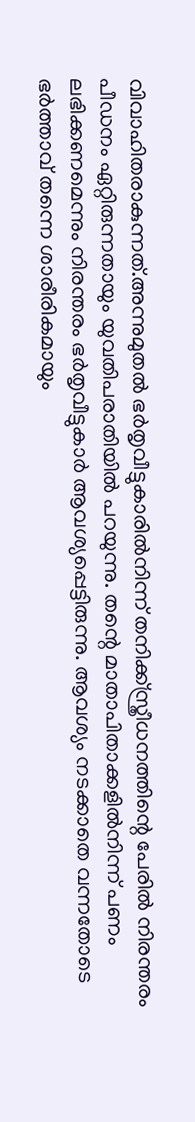വിവാഹിതരാകുന്നത്.അന്നുമുതൽ ഭർതൃവീട്ടുകാരിൽനിന്ന് തനിക്ക്സ്ത്രീധനത്തിന്റെ പേരിൽ നിരന്തരം പീഡനം ഏറ്റിരുന്നതായും യുവതിപരാതിയിൽ പറയുന്നു. തന്റെ മാതാപിതാക്കളിൽനിന്ന് പണം ലഭിക്കണമെന്നും നിരന്തരം ഭർതൃവീട്ടുകാർ ആവശ്യപ്പെട്ടിരുന്നു. ആവശ്യം നടക്കാതെ വന്നതോടെ ഭർത്താവ് തന്നെ ശാരീരികമായും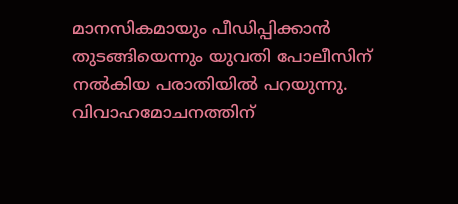മാനസികമായും പീഡിപ്പിക്കാൻ തുടങ്ങിയെന്നും യുവതി പോലീസിന് നൽകിയ പരാതിയിൽ പറയുന്നു. വിവാഹമോചനത്തിന്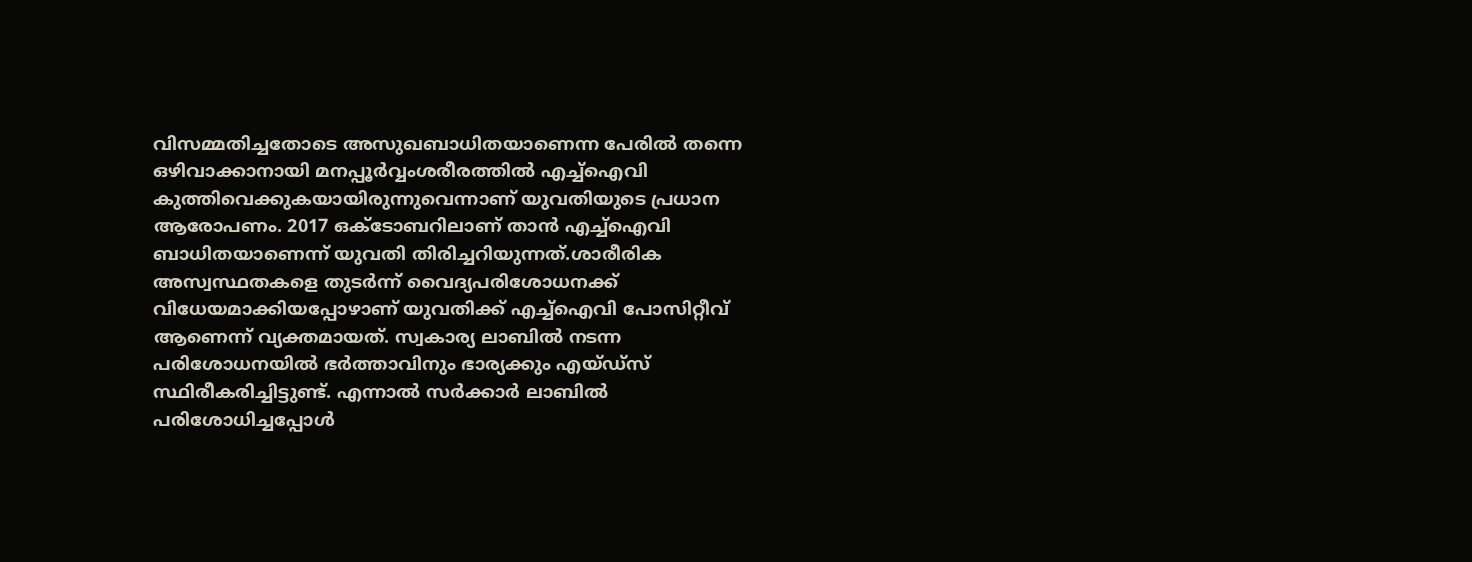വിസമ്മതിച്ചതോടെ അസുഖബാധിതയാണെന്ന പേരിൽ തന്നെ ഒഴിവാക്കാനായി മനപ്പൂർവ്വംശരീരത്തിൽ എച്ച്ഐവി കുത്തിവെക്കുകയായിരുന്നുവെന്നാണ് യുവതിയുടെ പ്രധാന ആരോപണം. 2017 ഒക്ടോബറിലാണ് താൻ എച്ച്ഐവി ബാധിതയാണെന്ന് യുവതി തിരിച്ചറിയുന്നത്.ശാരീരിക അസ്വസ്ഥതകളെ തുടർന്ന് വൈദ്യപരിശോധനക്ക് വിധേയമാക്കിയപ്പോഴാണ് യുവതിക്ക് എച്ച്ഐവി പോസിറ്റീവ് ആണെന്ന് വ്യക്തമായത്. സ്വകാര്യ ലാബിൽ നടന്ന പരിശോധനയിൽ ഭർത്താവിനും ഭാര്യക്കും എയ്ഡ്സ് സ്ഥിരീകരിച്ചിട്ടുണ്ട്. എന്നാൽ സർക്കാർ ലാബിൽ പരിശോധിച്ചപ്പോൾ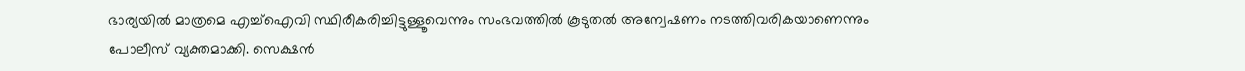ഭാര്യയിൽ മാത്രമെ എച്ച്ഐവി സ്ഥിരീകരിച്ചിട്ടുള്ളൂവെന്നും സംഭവത്തിൽ കൂടുതൽ അന്വേഷണം നടത്തിവരികയാണെന്നും പോലീസ് വ്യക്തമാക്കി. സെക്ഷൻ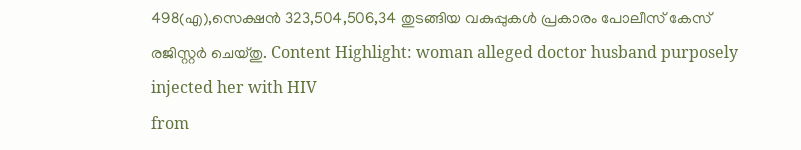498(എ),സെക്ഷൻ 323,504,506,34 തുടങ്ങിയ വകുപ്പുകൾ പ്രകാരം പോലീസ് കേസ് രജിസ്റ്റർ ചെയ്തു. Content Highlight: woman alleged doctor husband purposely injected her with HIV
from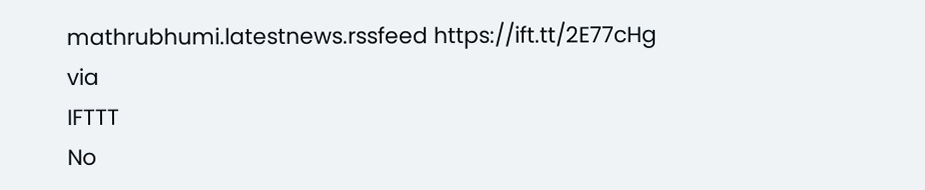mathrubhumi.latestnews.rssfeed https://ift.tt/2E77cHg
via
IFTTT
No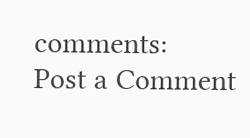comments:
Post a Comment